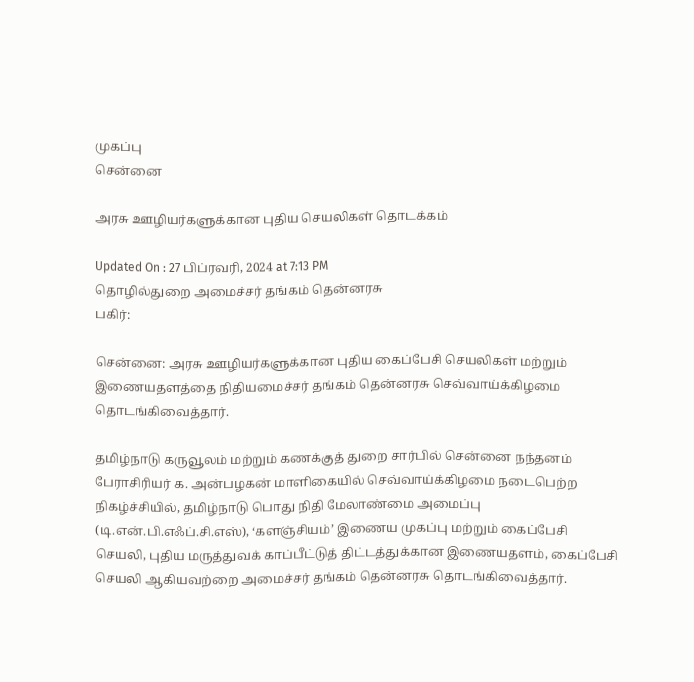முகப்பு
சென்னை

அரசு ஊழியர்களுக்கான புதிய செயலிகள் தொடக்கம்

Updated On : 27 பிப்ரவரி, 2024 at 7:13 PM
தொழில்துறை அமைச்சர் தங்கம் தென்னரசு
பகிர்:

சென்னை: அரசு ஊழியர்களுக்கான புதிய கைப்பேசி செயலிகள் மற்றும் இணையதளத்தை நிதியமைச்சர் தங்கம் தென்னரசு செவ்வாய்க்கிழமை தொடங்கிவைத்தார்.

தமிழ்நாடு கருவூலம் மற்றும் கணக்குத் துறை சார்பில் சென்னை நந்தனம் பேராசிரியர் க. அன்பழகன் மாளிகையில் செவ்வாய்க்கிழமை நடைபெற்ற நிகழ்ச்சியில், தமிழ்நாடு பொது நிதி மேலாண்மை அமைப்பு (டி.என்.பி.எஃப்.சி.எஸ்), ‘களஞ்சியம்’ இணைய முகப்பு மற்றும் கைப்பேசி செயலி, புதிய மருத்துவக் காப்பீட்டுத் திட்டத்துக்கான இணையதளம், கைப்பேசி செயலி ஆகியவற்றை அமைச்சர் தங்கம் தென்னரசு தொடங்கிவைத்தார்.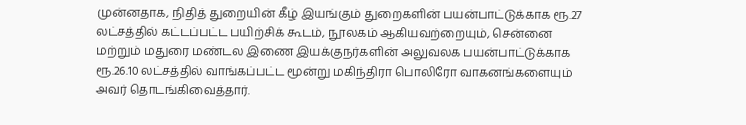முன்னதாக, நிதித் துறையின் கீழ் இயங்கும் துறைகளின் பயன்பாட்டுக்காக ரூ.27 லட்சத்தில் கட்டப்பட்ட பயிற்சிக் கூடம், நூலகம் ஆகியவற்றையும், சென்னை மற்றும் மதுரை மண்டல இணை இயக்குநர்களின் அலுவலக பயன்பாட்டுக்காக ரூ.26.10 லட்சத்தில் வாங்கப்பட்ட மூன்று மகிந்திரா பொலிரோ வாகனங்களையும் அவர் தொடங்கிவைத்தார்.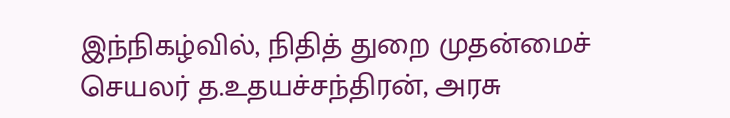இந்நிகழ்வில், நிதித் துறை முதன்மைச் செயலர் த.உதயச்சந்திரன், அரசு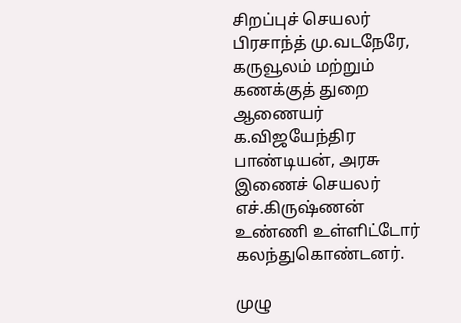சிறப்புச் செயலர் பிரசாந்த் மு.வடநேரே, கருவூலம் மற்றும் கணக்குத் துறை ஆணையர் க.விஜயேந்திர பாண்டியன், அரசு இணைச் செயலர் எச்.கிருஷ்ணன் உண்ணி உள்ளிட்டோர் கலந்துகொண்டனர்.

முழு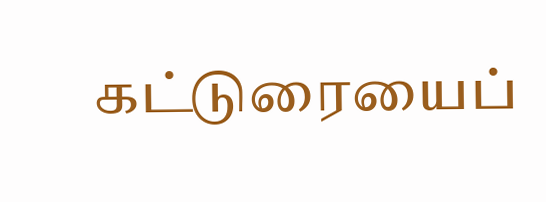கட்டுரையைப்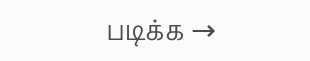படிக்க →